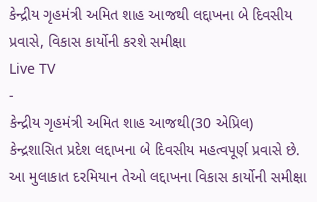કેન્દ્રીય ગૃહમંત્રી અમિત શાહ આજથી લદ્દાખના બે દિવસીય પ્રવાસે, વિકાસ કાર્યોની કરશે સમીક્ષા
Live TV
-
કેન્દ્રીય ગૃહમંત્રી અમિત શાહ આજથી(30 એપ્રિલ) કેન્દ્રશાસિત પ્રદેશ લદ્દાખના બે દિવસીય મહત્વપૂર્ણ પ્રવાસે છે. આ મુલાકાત દરમિયાન તેઓ લદ્દાખના વિકાસ કાર્યોની સમીક્ષા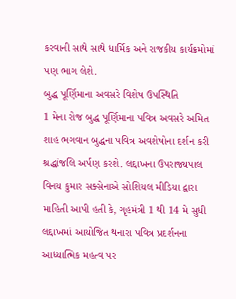કરવાની સાથે સાથે ધાર્મિક અને રાજકીય કાર્યક્રમોમાં પણ ભાગ લેશે.
બુદ્ધ પૂર્ણિમાના અવસરે વિશેષ ઉપસ્થિતિ
1 મેના રોજ બુદ્ધ પૂર્ણિમાના પવિત્ર અવસરે અમિત શાહ ભગવાન બુદ્ધના પવિત્ર અવશેષોના દર્શન કરી શ્રદ્ધાંજલિ અર્પણ કરશે. લદ્દાખના ઉપરાજ્યપાલ વિનય કુમાર સક્સેનાએ સોશિયલ મીડિયા દ્વારા માહિતી આપી હતી કે, ગૃહમંત્રી 1 થી 14 મે સુધી લદ્દાખમાં આયોજિત થનારા પવિત્ર પ્રદર્શનના આધ્યાત્મિક મહત્વ પર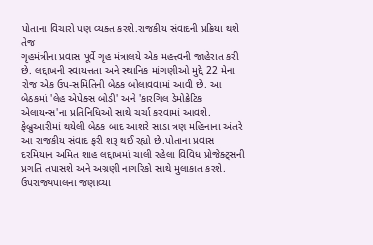પોતાના વિચારો પણ વ્યક્ત કરશે.રાજકીય સંવાદની પ્રક્રિયા થશે તેજ
ગૃહમંત્રીના પ્રવાસ પૂર્વે ગૃહ મંત્રાલયે એક મહત્ત્વની જાહેરાત કરી છે. લદ્દાખની સ્વાયત્તતા અને સ્થાનિક માંગણીઓ મુદ્દે 22 મેના રોજ એક ઉપ-સમિતિની બેઠક બોલાવવામાં આવી છે. આ બેઠકમાં 'લેહ એપેક્સ બોડી' અને 'કારગિલ ડેમોક્રેટિક એલાયન્સ'ના પ્રતિનિધિઓ સાથે ચર્ચા કરવામાં આવશે. ફેબ્રુઆરીમાં થયેલી બેઠક બાદ આશરે સાડા ત્રણ મહિનાના અંતરે આ રાજકીય સંવાદ ફરી શરૂ થઈ રહ્યો છે.પોતાના પ્રવાસ દરમિયાન અમિત શાહ લદ્દાખમાં ચાલી રહેલા વિવિધ પ્રોજેક્ટ્સની પ્રગતિ તપાસશે અને અગ્રણી નાગરિકો સાથે મુલાકાત કરશે. ઉપરાજ્યપાલના જણાવ્યા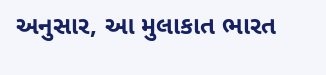અનુસાર, આ મુલાકાત ભારત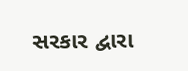સરકાર દ્વારા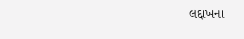લદ્દાખના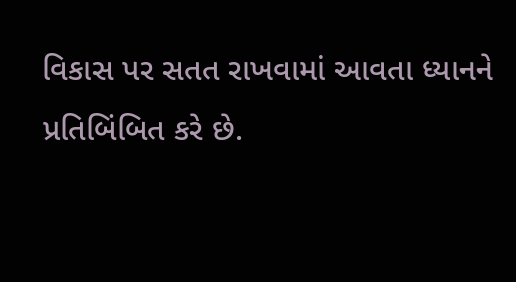વિકાસ પર સતત રાખવામાં આવતા ધ્યાનને પ્રતિબિંબિત કરે છે.